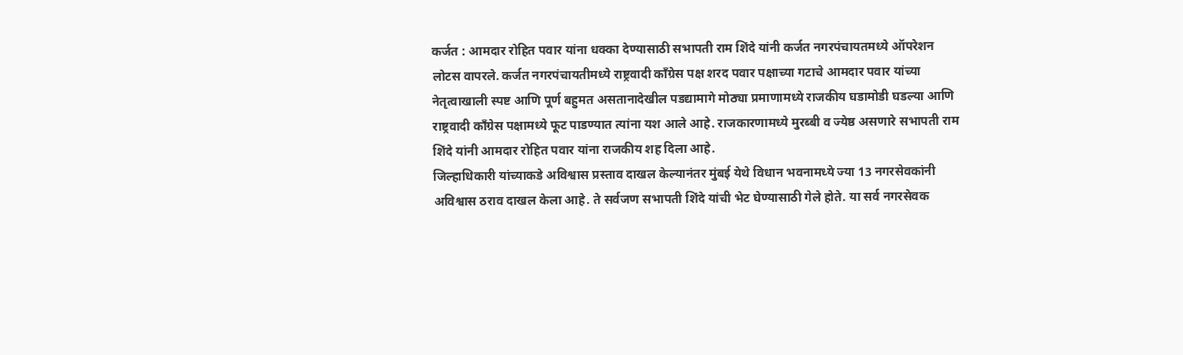कर्जत : आमदार रोहित पवार यांना धक्का देण्यासाठी सभापती राम शिंदे यांनी कर्जत नगरपंचायतमध्ये ऑपरेशन लोटस वापरले. कर्जत नगरपंचायतीमध्ये राष्ट्रवादी काँग्रेस पक्ष शरद पवार पक्षाच्या गटाचे आमदार पवार यांच्या नेतृत्वाखाली स्पष्ट आणि पूर्ण बहुमत असतानादेखील पडद्यामागे मोठ्या प्रमाणामध्ये राजकीय घडामोडी घडल्या आणि राष्ट्रवादी काँग्रेस पक्षामध्ये फूट पाडण्यात त्यांना यश आले आहे. राजकारणामध्ये मुरब्बी व ज्येष्ठ असणारे सभापती राम शिंदे यांनी आमदार रोहित पवार यांना राजकीय शह दिला आहे.
जिल्हाधिकारी यांच्याकडे अविश्वास प्रस्ताव दाखल केल्यानंतर मुंबई येथे विधान भवनामध्ये ज्या 13 नगरसेवकांनी अविश्वास ठराव दाखल केला आहे. ते सर्वजण सभापती शिंदे यांची भेट घेण्यासाठी गेले होते. या सर्व नगरसेवक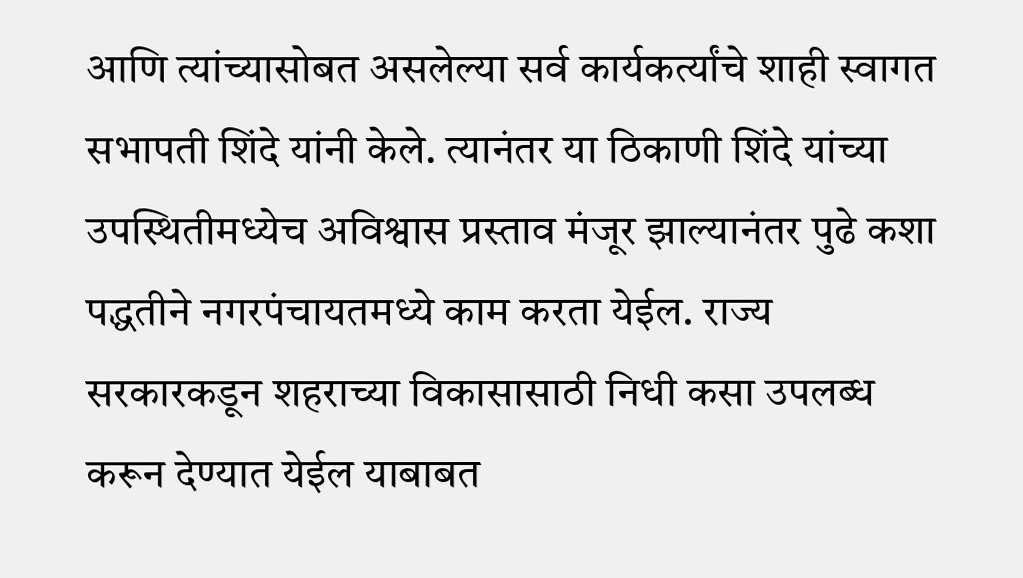आणि त्यांच्यासोबत असलेल्या सर्व कार्यकर्त्यांचे शाही स्वागत सभापती शिंदे यांनी केले. त्यानंतर या ठिकाणी शिंदे यांच्या उपस्थितीमध्येच अविश्वास प्रस्ताव मंजूर झाल्यानंतर पुढे कशा पद्धतीने नगरपंचायतमध्ये काम करता येईल. राज्य सरकारकडून शहराच्या विकासासाठी निधी कसा उपलब्ध करून देण्यात येईल याबाबत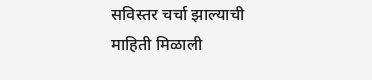सविस्तर चर्चा झाल्याची माहिती मिळाली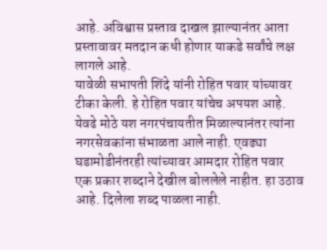आहे. अविश्वास प्रस्ताव दाखल झाल्यानंतर आता प्रस्तावावर मतदान कधी होणार याकडे सर्वांचे लक्ष लागले आहे.
यावेळी सभापती शिंदे यांनी रोहित पवार यांच्यावर टीका केली. हे रोहित पवार यांचेच अपयश आहे. येवढे मोठे यश नगरपंचायतीत मिळाल्यानंतर त्यांना नगरसेवकांना संभाळता आले नाही. एवढ्या घडामोडीनंतरही त्यांच्यावर आमदार रोहित पवार एक प्रकार शब्दाने देखील बोललेले नाहीत. हा उठाव आहे. दिलेला शब्द पाळला नाही.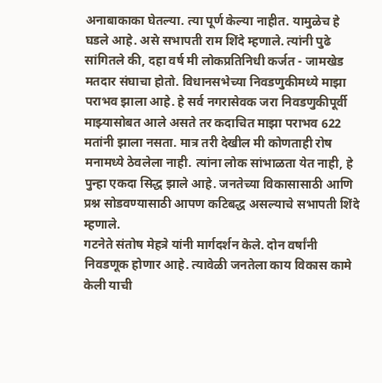अनाबाकाका घेतल्या. त्या पूर्ण केल्या नाहीत. यामुळेच हे घडले आहे. असे सभापती राम शिंदे म्हणाले. त्यांनी पुढे सांगितले की, दहा वर्ष मी लोकप्रतिनिधी कर्जत - जामखेड मतदार संघाचा होतो. विधानसभेच्या निवडणुकीमध्ये माझा पराभव झाला आहे. हे सर्व नगरासेवक जरा निवडणुकीपूर्वी माझ्यासोबत आले असते तर कदाचित माझा पराभव 622 मतांनी झाला नसता. मात्र तरी देखील मी कोणताही रोष मनामध्ये ठेवलेला नाही. त्यांना लोक सांभाळता येत नाही, हे पुन्हा एकदा सिद्ध झाले आहे. जनतेच्या विकासासाठी आणि प्रश्न सोडवण्यासाठी आपण कटिबद्ध असल्याचे सभापती शिंदे म्हणाले.
गटनेते संतोष मेहत्रे यांनी मार्गदर्शन केले. दोन वर्षांनी निवडणूक होणार आहे. त्यावेळी जनतेला काय विकास कामे केली याची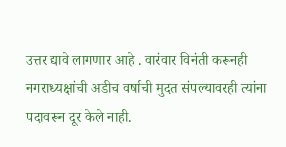उत्तर द्यावे लागणार आहे . वारंवार विनंती करूनही नगराध्यक्षांची अडीच वर्षाची मुदत संपल्यावरही त्यांना पदावरून दूर केले नाही.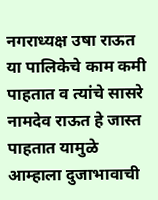नगराध्यक्ष उषा राऊत या पालिकेचे काम कमी पाहतात व त्यांचे सासरे नामदेव राऊत हे जास्त पाहतात यामुळे आम्हाला दुजाभावाची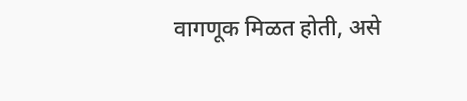वागणूक मिळत होती, असे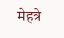मेहत्रे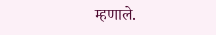म्हणाले.